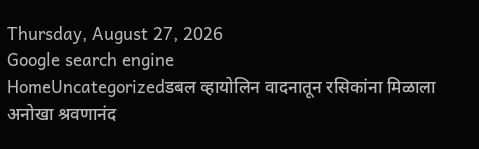Thursday, August 27, 2026
Google search engine
HomeUncategorizedडबल व्हायोलिन वादनातून रसिकांना मिळाला अनोखा श्रवणानंद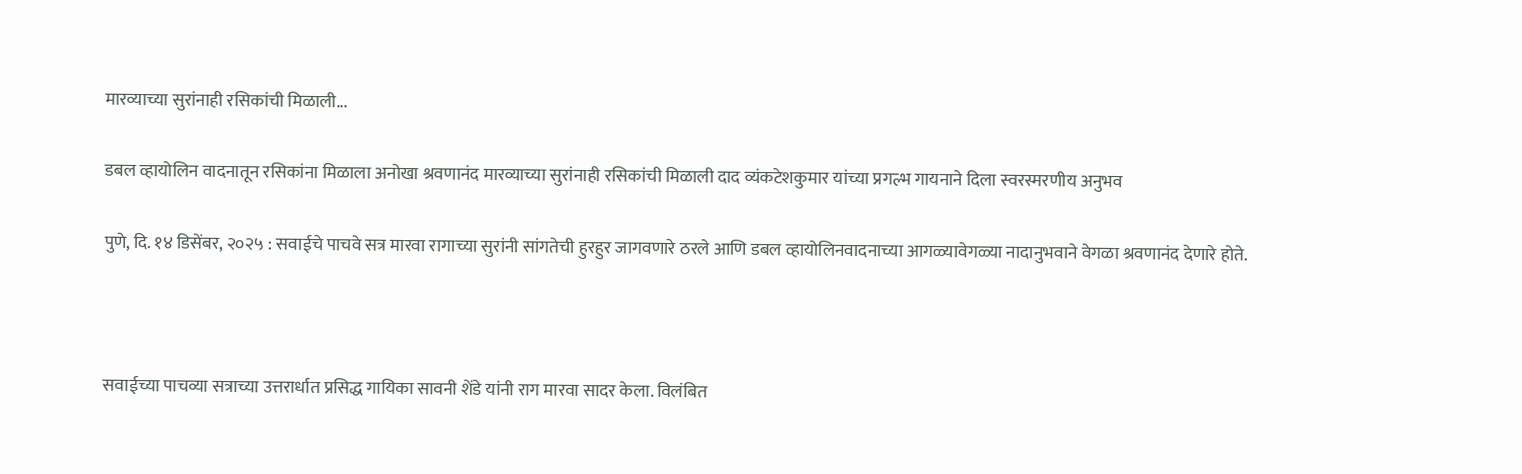मारव्याच्या सुरांनाही रसिकांची मिळाली...

डबल व्हायोलिन वादनातून रसिकांना मिळाला अनोखा श्रवणानंद मारव्याच्या सुरांनाही रसिकांची मिळाली दाद व्यंकटेशकुमार यांच्या प्रगल्भ गायनाने दिला स्वरस्मरणीय अनुभव

पुणे, दि. १४ डिसेंबर, २०२५ : सवाईचे पाचवे सत्र मारवा रागाच्या सुरांनी सांगतेची हुरहुर जागवणारे ठरले आणि डबल व्हायोलिनवादनाच्या आगळ्यावेगळ्या नादानुभवाने वेगळा श्रवणानंद देणारे होते.



सवाईच्या पाचव्या सत्राच्या उत्तरार्धात प्रसिद्ध गायिका सावनी शेंडे यांनी राग मारवा सादर केला. विलंबित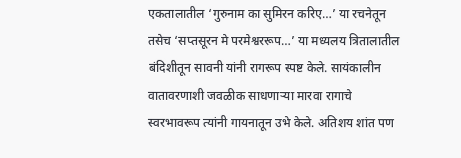एकतालातील ‘गुरुनाम का सुमिरन करिए…’ या रचनेतून तसेच ‘सप्तसूरन मे परमेश्वररूप…’ या मध्यलय त्रितालातील बंदिशीतून सावनी यांनी रागरूप स्पष्ट केले. सायंकालीन वातावरणाशी जवळीक साधणाऱ्या मारवा रागाचे स्वरभावरूप त्यांनी गायनातून उभे केले. अतिशय शांत पण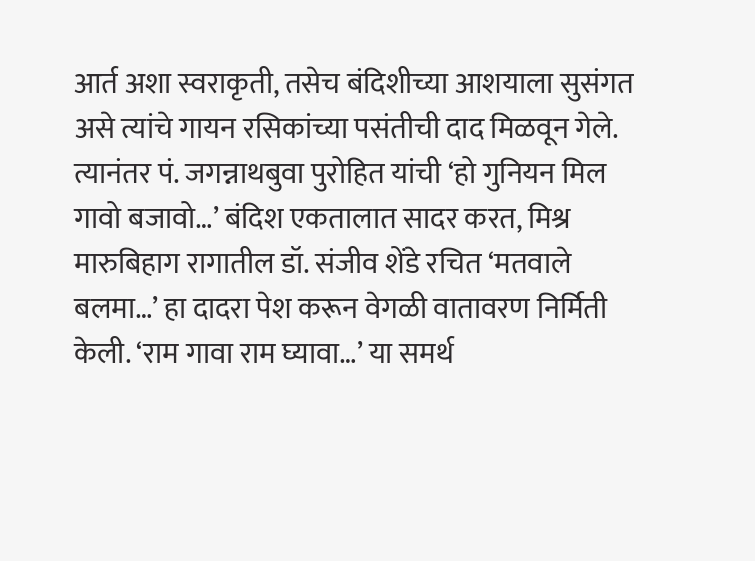आर्त अशा स्वराकृती, तसेच बंदिशीच्या आशयाला सुसंगत असे त्यांचे गायन रसिकांच्या पसंतीची दाद मिळवून गेले. त्यानंतर पं. जगन्नाथबुवा पुरोहित यांची ‘हो गुनियन मिल गावो बजावो…’ बंदिश एकतालात सादर करत, मिश्र मारुबिहाग रागातील डॉ. संजीव शेंडे रचित ‘मतवाले बलमा…’ हा दादरा पेश करून वेगळी वातावरण निर्मिती केली. ‘राम गावा राम घ्यावा…’ या समर्थ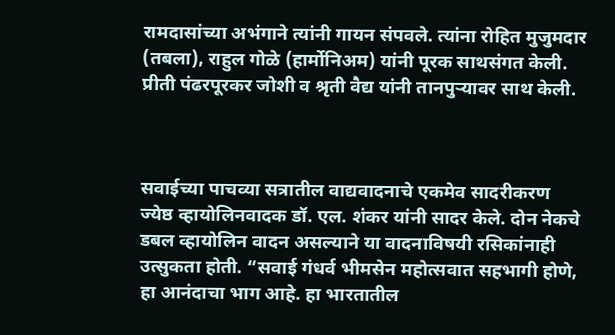रामदासांच्या अभंगाने त्यांनी गायन संपवले. त्यांना रोहित मुजुमदार (तबला), राहुल गोळे (हार्मोनिअम) यांनी पूरक साथसंगत केली. प्रीती पंढरपूरकर जोशी व श्रृती वैद्य यांनी तानपुऱ्यावर साथ केली.



सवाईच्या पाचव्या सत्रातील वाद्यवादनाचे एकमेव सादरीकरण ज्येष्ठ व्हायोलिनवादक डॉ. एल. शंकर यांनी सादर केले. दोन नेकचे डबल व्हायोलिन वादन असल्याने या वादनाविषयी रसिकांनाही उत्सुकता होती. “सवाई गंधर्व भीमसेन महोत्सवात सहभागी होणे, हा आनंदाचा भाग आहे. हा भारतातील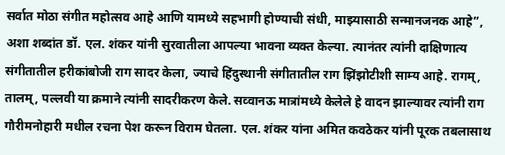सर्वात मोठा संगीत महोत्सव आहे आणि यामध्ये सहभागी होण्याची संधी, माझ्यासाठी सन्मानजनक आहे”, अशा शब्दांत डॉ. एल. शंकर यांनी सुरवातीला आपल्या भावना व्यक्त केल्या. त्यानंतर त्यांनी दाक्षिणात्य संगीतातील हरीकांबोजी राग सादर केला, ज्याचे हिंदुस्थानी संगीतातील राग झिंझोटीशी साम्य आहे. रागम्, तालम्, पल्लवी या क्रमाने त्यांनी सादरीकरण केले. सव्वानऊ मात्रांमध्ये केलेले हे वादन झाल्यावर त्यांनी राग गौरीमनोहारी मधील रचना पेश करून विराम घेतला. एल. शंकर यांना अमित कवठेकर यांनी पूरक तबलासाथ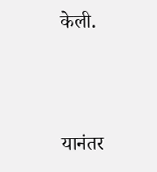केली.



यानंतर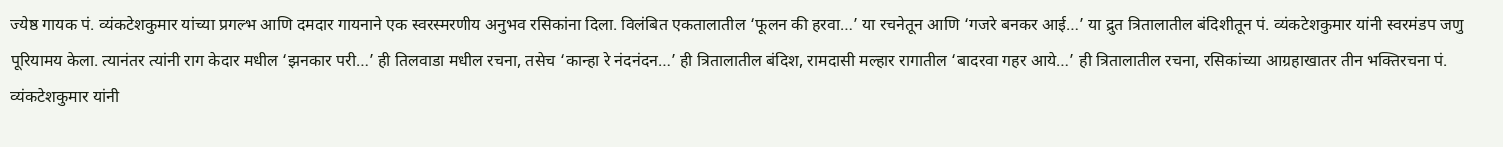ज्येष्ठ गायक पं. व्यंकटेशकुमार यांच्या प्रगल्भ आणि दमदार गायनाने एक स्वरस्मरणीय अनुभव रसिकांना दिला. विलंबित एकतालातील ‘फूलन की हरवा…’ या रचनेतून आणि ‘गजरे बनकर आई…’ या द्रुत त्रितालातील बंदिशीतून पं. व्यंकटेशकुमार यांनी स्वरमंडप जणु पूरियामय केला. त्यानंतर त्यांनी राग केदार मधील ‘झनकार परी…’ ही तिलवाडा मधील रचना, तसेच ‘कान्हा रे नंदनंदन…’ ही त्रितालातील बंदिश, रामदासी मल्हार रागातील ‘बादरवा गहर आये…’ ही त्रितालातील रचना, रसिकांच्या आग्रहाखातर तीन भक्तिरचना पं. व्यंकटेशकुमार यांनी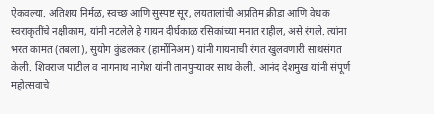ऐकवल्या. अतिशय निर्मळ, स्वच्छ आणि सुस्पष्ट सूर, लयतालांची अप्रतिम क्रीडा आणि वेधक स्वराकृतींचे नक्षीकाम, यांनी नटलेले हे गायन दीर्घकाळ रसिकांच्या मनात राहील, असे रंगले. त्यांना भरत कामत (तबला), सुयोग कुंडलकर (हार्मोनिअम) यांनी गायनाची रंगत खुलवणारी साथसंगत केली. शिवराज पाटील व नागनाथ नागेश यांनी तानपुऱ्यावर साथ केली. आनंद देशमुख यांनी संपूर्ण महोत्सवाचे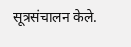सूत्रसंचालन केले.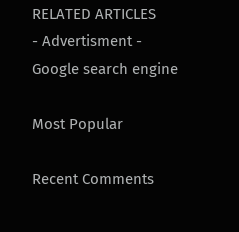RELATED ARTICLES
- Advertisment -
Google search engine

Most Popular

Recent Comments